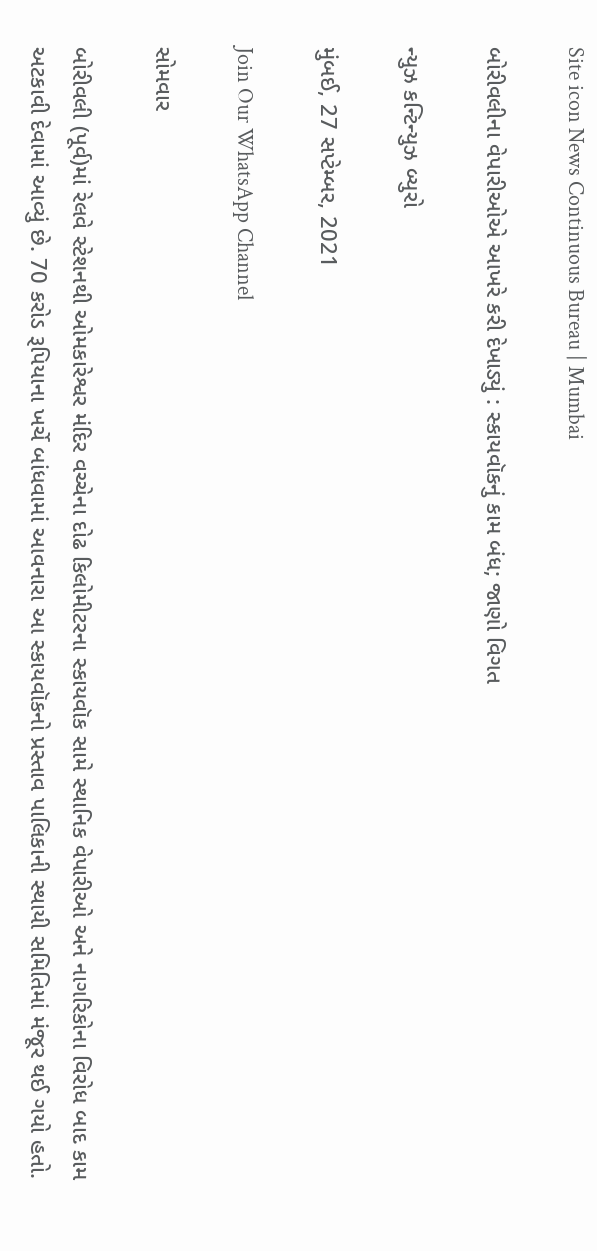Site icon News Continuous Bureau | Mumbai

બોરીવલીના વેપારીઓએ આખરે કરી દેખાડ્યું : સ્કાયવૉકનું કામ બંધ; જાણો વિગત

ન્યુઝ કન્ટિન્યુઝ બ્યુરો

મુંબઈ, 27 સપ્ટેમ્બર, 2021

Join Our WhatsApp Channel

સોમવાર

બોરીવલી (પૂર્વ)માં રેલવે સ્ટેશનથી ઓમકારેશ્વર મંદિર વચ્ચેના દોઢ કિલોમીટરના સ્કાયવૉક સામે સ્થાનિક વેપારીઓ અને નાગરિકોના વિરોધ બાદ કામ અટકાવી દેવામાં આવ્યું છે. 70 કરોડ રૂપિયાના ખર્ચે બાંધવામાં આવનારા આ સ્કાયવૉકનો પ્રસ્તાવ પાલિકાની સ્થાયી સમિતિમાં મંજૂર થઈ ગયો હતો.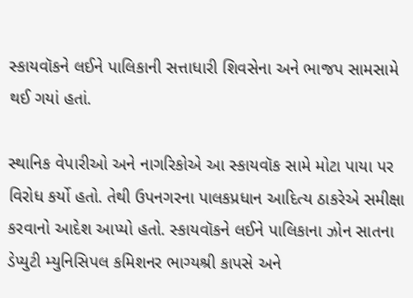સ્કાયવૉકને લઈને પાલિકાની સત્તાધારી શિવસેના અને ભાજપ સામસામે થઈ ગયાં હતાં.

સ્થાનિક વેપારીઓ અને નાગરિકોએ આ સ્કાયવૉક સામે મોટા પાયા પર વિરોધ કર્યો હતો. તેથી ઉપનગરના પાલકપ્રધાન આદિત્ય ઠાકરેએ સમીક્ષા કરવાનો આદેશ આપ્યો હતો. સ્કાયવૉકને લઈને પાલિકાના ઝોન સાતના ડેપ્યુટી મ્યુનિસિપલ કમિશનર ભાગ્યશ્રી કાપસે અને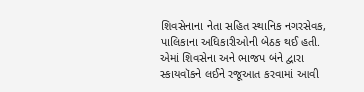શિવસેનાના નેતા સહિત સ્થાનિક નગરસેવક, પાલિકાના અધિકારીઓની બેઠક થઈ હતી. એમાં શિવસેના અને ભાજપ બંને દ્વારા સ્કાયવૉકને લઈને રજૂઆત કરવામાં આવી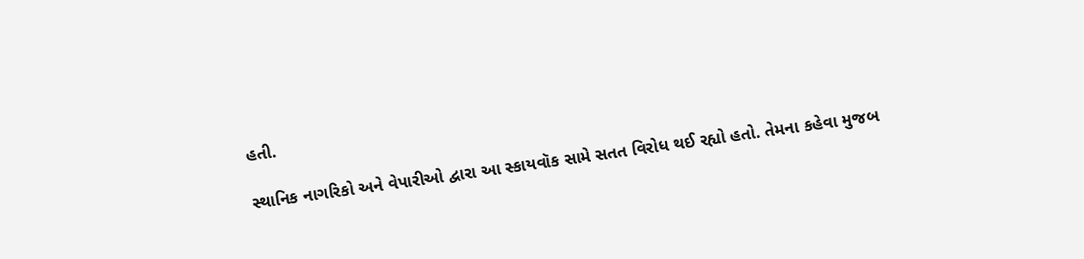હતી.

સ્થાનિક નાગરિકો અને વેપારીઓ દ્વારા આ સ્કાયવૉક સામે સતત વિરોધ થઈ રહ્યો હતો. તેમના કહેવા મુજબ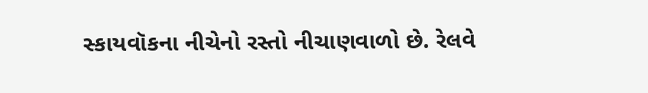સ્કાયવૉકના નીચેનો રસ્તો નીચાણવાળો છે. રેલવે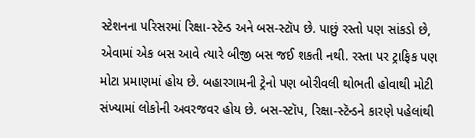સ્ટેશનના પરિસરમાં રિક્ષા-સ્ટૅન્ડ અને બસ-સ્ટૉપ છે. પાછું રસ્તો પણ સાંકડો છે, એવામાં એક બસ આવે ત્યારે બીજી બસ જઈ શકતી નથી. રસ્તા પર ટ્રાફિક પણ મોટા પ્રમાણમાં હોય છે. બહારગામની ટ્રેનો પણ બોરીવલી થોભતી હોવાથી મોટી સંખ્યામાં લોકોની અવરજવર હોય છે. બસ-સ્ટૉપ, રિક્ષા-સ્ટૅન્ડને કારણે પહેલાંથી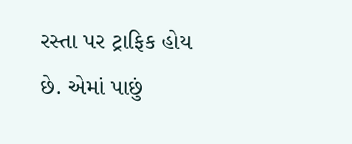રસ્તા પર ટ્રાફિક હોય છે. એમાં પાછું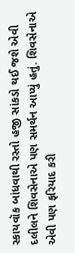સ્કાયવૉક બાંધવાથી રસ્તો હજી સાંકડો થઈ જશે એવી દલીલને શિવસેનાએ પણ સમર્થન આપ્યું હતું. શિવસેનાએ એવી પણ ફરિયાદ કરી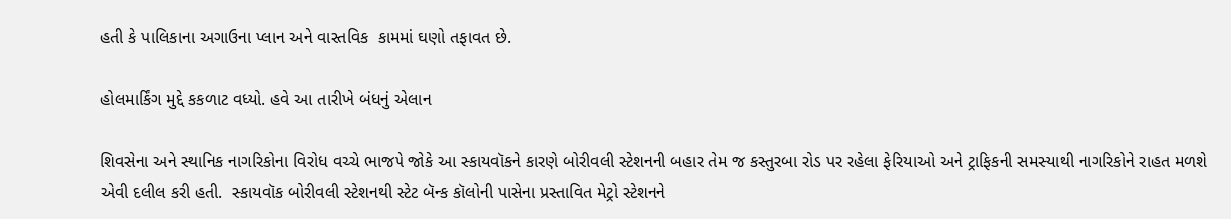હતી કે પાલિકાના અગાઉના પ્લાન અને વાસ્તવિક  કામમાં ઘણો તફાવત છે.

હોલમાર્કિંગ મુદ્દે કકળાટ વધ્યો. હવે આ તારીખે બંધનું એલાન

શિવસેના અને સ્થાનિક નાગરિકોના વિરોધ વચ્ચે ભાજપે જોકે આ સ્કાયવૉકને કારણે બોરીવલી સ્ટેશનની બહાર તેમ જ કસ્તુરબા રોડ પર રહેલા ફેરિયાઓ અને ટ્રાફિકની સમસ્યાથી નાગરિકોને રાહત મળશે એવી દલીલ કરી હતી.  સ્કાયવૉક બોરીવલી સ્ટેશનથી સ્ટેટ બૅન્ક કૉલોની પાસેના પ્રસ્તાવિત મેટ્રો સ્ટેશનને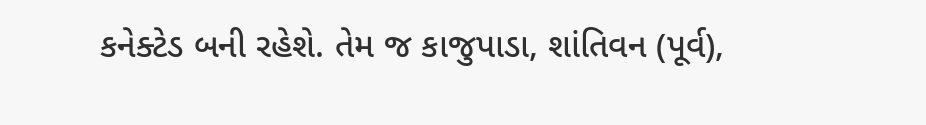કનેક્ટેડ બની રહેશે. તેમ જ કાજુપાડા, શાંતિવન (પૂર્વ),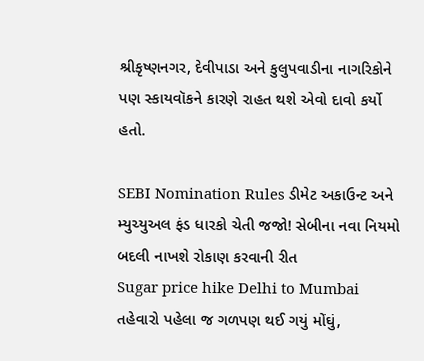શ્રીકૃષ્ણનગર, દેવીપાડા અને કુલુપવાડીના નાગરિકોને પણ સ્કાયવૉકને કારણે રાહત થશે એવો દાવો કર્યો હતો.

SEBI Nomination Rules ડીમેટ અકાઉન્ટ અને મ્યુચ્યુઅલ ફંડ ધારકો ચેતી જજો! સેબીના નવા નિયમો બદલી નાખશે રોકાણ કરવાની રીત
Sugar price hike Delhi to Mumbai તહેવારો પહેલા જ ગળપણ થઈ ગયું મોંઘું,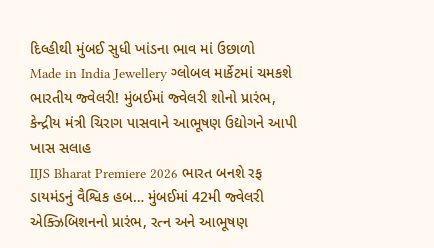દિલ્હીથી મુંબઈ સુધી ખાંડના ભાવ માં ઉછાળો
Made in India Jewellery ગ્લોબલ માર્કેટમાં ચમકશે ભારતીય જ્વેલરી! મુંબઈમાં જ્વેલરી શોનો પ્રારંભ, કેન્દ્રીય મંત્રી ચિરાગ પાસવાને આભૂષણ ઉદ્યોગને આપી ખાસ સલાહ
IIJS Bharat Premiere 2026 ભારત બનશે રફ ડાયમંડનું વૈશ્વિક હબ… મુંબઈમાં 42મી જ્વેલરી એક્ઝિબિશનનો પ્રારંભ, રત્ન અને આભૂષણ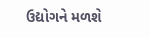ઉદ્યોગને મળશે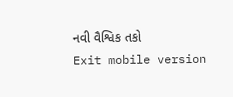નવી વૈશ્વિક તકો
Exit mobile version